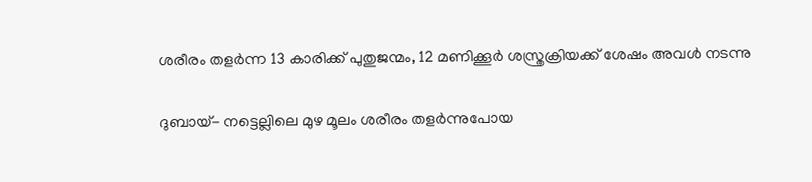ശരീരം തളര്‍ന്ന 13 കാരിക്ക് പുതുജന്മം, 12 മണിക്കൂര്‍ ശസ്ത്രക്രിയക്ക് ശേഷം അവള്‍ നടന്നു

ദുബായ്- നട്ടെല്ലിലെ മുഴ മൂലം ശരീരം തളര്‍ന്നുപോയ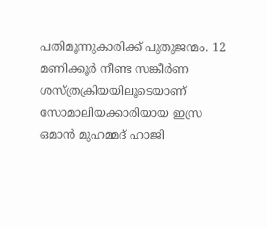പതിമൂന്നുകാരിക്ക് പുതുജന്മം. 12 മണിക്കൂര്‍ നീണ്ട സങ്കീര്‍ണ ശസ്ത്രക്രിയയിലൂടെയാണ് സോമാലിയക്കാരിയായ ഇസ്ര ഒമാന്‍ മുഹമ്മദ് ഹാജി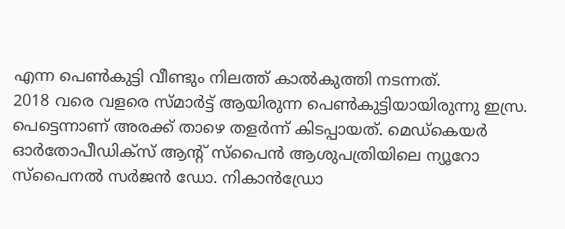എന്ന പെണ്‍കുട്ടി വീണ്ടും നിലത്ത് കാല്‍കുത്തി നടന്നത്.
2018 വരെ വളരെ സ്മാര്‍ട്ട് ആയിരുന്ന പെണ്‍കുട്ടിയായിരുന്നു ഇസ്ര. പെട്ടെന്നാണ് അരക്ക് താഴെ തളര്‍ന്ന് കിടപ്പായത്. മെഡ്‌കെയര്‍ ഓര്‍തോപീഡിക്‌സ് ആന്റ് സ്‌പൈന്‍ ആശുപത്രിയിലെ ന്യൂറോ സ്‌പൈനല്‍ സര്‍ജന്‍ ഡോ. നികാന്‍ഡ്രോ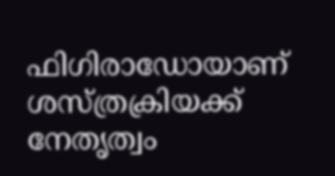ഫിഗിരാഡോയാണ് ശസ്ത്രക്രിയക്ക് നേതൃത്വം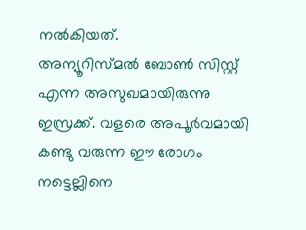നല്‍കിയത്.
അന്യൂറിസ്മല്‍ ബോണ്‍ സിസ്റ്റ് എന്ന അസുഖമായിരുന്നു ഇസ്രക്ക്. വളരെ അപൂര്‍വമായി കണ്ടു വരുന്ന ഈ രോഗം നട്ടെല്ലിനെ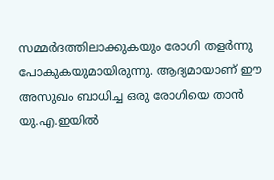സമ്മര്‍ദത്തിലാക്കുകയും രോഗി തളര്‍ന്നു പോകുകയുമായിരുന്നു. ആദ്യമായാണ് ഈ അസുഖം ബാധിച്ച ഒരു രോഗിയെ താന്‍ യു.എ.ഇയില്‍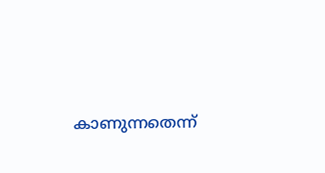കാണുന്നതെന്ന്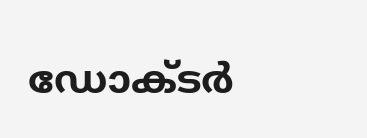ഡോക്ടര്‍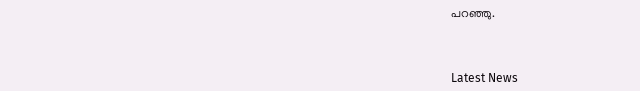പറഞ്ഞു.



Latest News